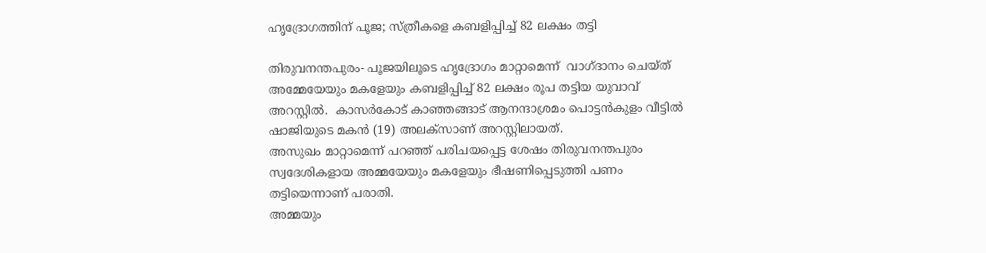ഹൃദ്രോഗത്തിന് പൂജ; സ്ത്രീകളെ കബളിപ്പിച്ച് 82 ലക്ഷം തട്ടി

തിരുവനന്തപുരം- പൂജയിലൂടെ ഹൃദ്രോഗം മാറ്റാമെന്ന്  വാഗ്ദാനം ചെയ്ത് അമ്മേയേയും മകളേയും കബളിപ്പിച്ച് 82 ലക്ഷം രൂപ തട്ടിയ യുവാവ് അറസ്റ്റില്‍.  കാസര്‍കോട് കാഞ്ഞങ്ങാട് ആനന്ദാശ്രമം പൊട്ടന്‍കുളം വീട്ടില്‍ ഷാജിയുടെ മകന്‍ (19) അലക്‌സാണ് അറസ്റ്റിലായത്.
അസുഖം മാറ്റാമെന്ന് പറഞ്ഞ് പരിചയപ്പെട്ട ശേഷം തിരുവനന്തപുരം സ്വദേശികളായ അമ്മയേയും മകളേയും ഭീഷണിപ്പെടുത്തി പണം തട്ടിയെന്നാണ് പരാതി.
അമ്മയും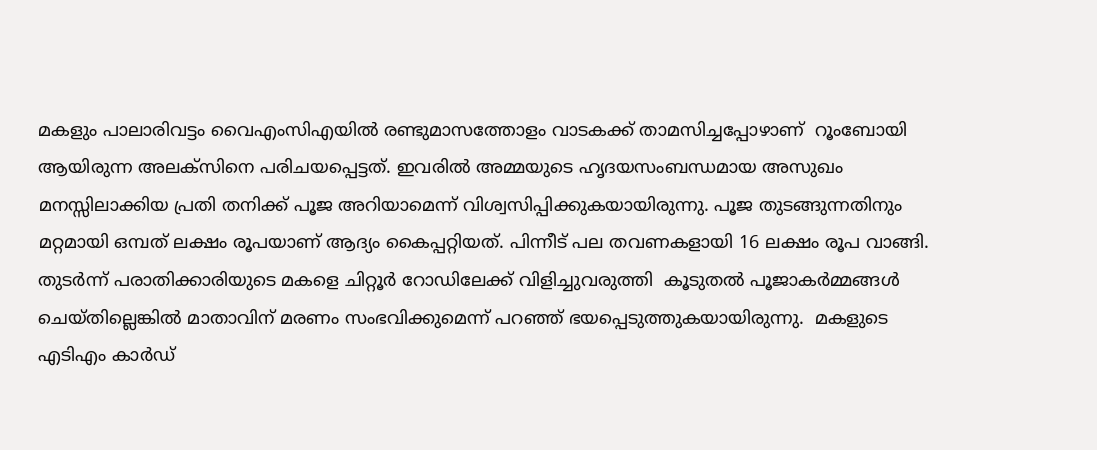മകളും പാലാരിവട്ടം വൈഎംസിഎയില്‍ രണ്ടുമാസത്തോളം വാടകക്ക് താമസിച്ചപ്പോഴാണ്  റൂംബോയി ആയിരുന്ന അലക്‌സിനെ പരിചയപ്പെട്ടത്. ഇവരില്‍ അമ്മയുടെ ഹൃദയസംബന്ധമായ അസുഖം  മനസ്സിലാക്കിയ പ്രതി തനിക്ക് പൂജ അറിയാമെന്ന് വിശ്വസിപ്പിക്കുകയായിരുന്നു. പൂജ തുടങ്ങുന്നതിനും മറ്റമായി ഒമ്പത് ലക്ഷം രൂപയാണ് ആദ്യം കൈപ്പറ്റിയത്. പിന്നീട് പല തവണകളായി 16 ലക്ഷം രൂപ വാങ്ങി. തുടര്‍ന്ന് പരാതിക്കാരിയുടെ മകളെ ചിറ്റൂര്‍ റോഡിലേക്ക് വിളിച്ചുവരുത്തി  കൂടുതല്‍ പൂജാകര്‍മ്മങ്ങള്‍ ചെയ്തില്ലെങ്കില്‍ മാതാവിന് മരണം സംഭവിക്കുമെന്ന് പറഞ്ഞ് ഭയപ്പെടുത്തുകയായിരുന്നു.  മകളുടെ എടിഎം കാര്‍ഡ്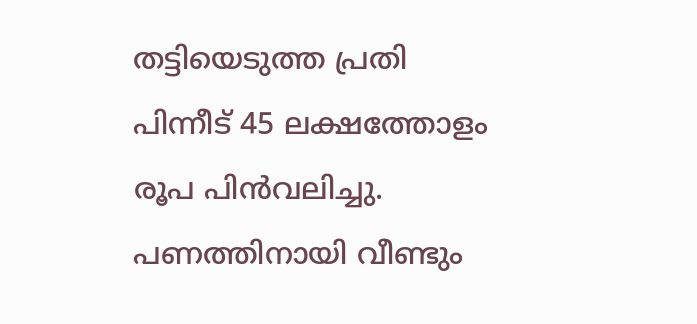തട്ടിയെടുത്ത പ്രതി പിന്നീട് 45 ലക്ഷത്തോളം രൂപ പിന്‍വലിച്ചു. പണത്തിനായി വീണ്ടും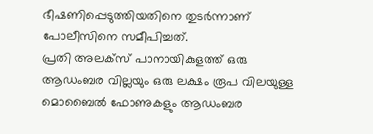ഭീഷണിപ്പെടുത്തിയതിനെ തുടര്‍ന്നാണ് പോലീസിനെ സമീപിച്ചത്.
പ്രതി അലക്‌സ് പാനായികുളത്ത് ഒരു ആഡംബര വില്ലയും ഒരു ലക്ഷം രൂപ വിലയുള്ള മൊബൈല്‍ ഫോണുകളും ആഡംബര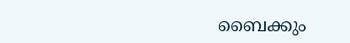ബൈക്കും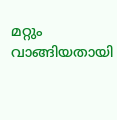മറ്റും വാങ്ങിയതായി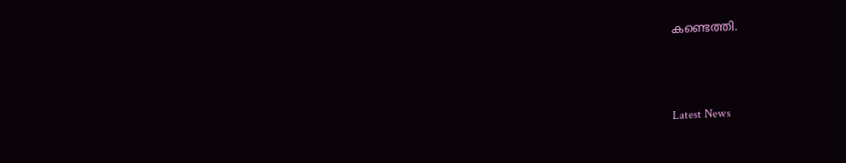കണ്ടെത്തി.



Latest News